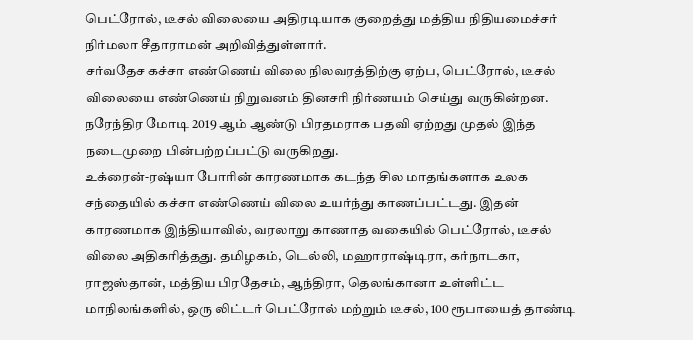பெட்ரோல், டீசல் விலையை அதிரடியாக குறைத்து மத்திய நிதியமைச்சர் நிர்மலா சீதாராமன் அறிவித்துள்ளார்.
சர்வதேச கச்சா எண்ணெய் விலை நிலவரத்திற்கு ஏற்ப, பெட்ரோல், டீசல் விலையை எண்ணெய் நிறுவனம் தினசரி நிர்ணயம் செய்து வருகின்றன. நரேந்திர மோடி 2019 ஆம் ஆண்டு பிரதமராக பதவி ஏற்றது முதல் இந்த நடைமுறை பின்பற்றப்பட்டு வருகிறது.
உக்ரைன்-ரஷ்யா போரின் காரணமாக கடந்த சில மாதங்களாக உலக சந்தையில் கச்சா எண்ணெய் விலை உயர்ந்து காணப்பட்டது. இதன் காரணமாக இந்தியாவில், வரலாறு காணாத வகையில் பெட்ரோல், டீசல் விலை அதிகரித்தது. தமிழகம், டெல்லி, மஹாராஷ்டிரா, கர்நாடகா, ராஜஸ்தான், மத்திய பிரதேசம், ஆந்திரா, தெலங்கானா உள்ளிட்ட மாநிலங்களில், ஒரு லிட்டர் பெட்ரோல் மற்றும் டீசல், 100 ரூபாயைத் தாண்டி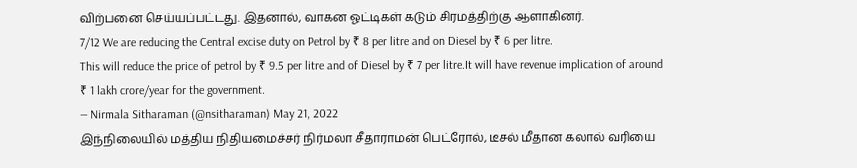விற்பனை செய்யப்பட்டது. இதனால், வாகன ஓட்டிகள் கடும் சிரமத்திற்கு ஆளாகினர்.
7/12 We are reducing the Central excise duty on Petrol by ₹ 8 per litre and on Diesel by ₹ 6 per litre.
This will reduce the price of petrol by ₹ 9.5 per litre and of Diesel by ₹ 7 per litre.It will have revenue implication of around ₹ 1 lakh crore/year for the government.
— Nirmala Sitharaman (@nsitharaman) May 21, 2022
இந்நிலையில் மத்திய நிதியமைச்சர் நிர்மலா சீதாராமன் பெட்ரோல், டீசல் மீதான கலால் வரியை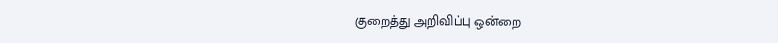குறைத்து அறிவிப்பு ஒன்றை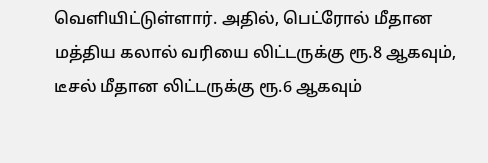வெளியிட்டுள்ளார். அதில், பெட்ரோல் மீதான மத்திய கலால் வரியை லிட்டருக்கு ரூ.8 ஆகவும், டீசல் மீதான லிட்டருக்கு ரூ.6 ஆகவும்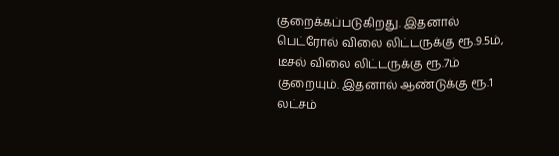குறைக்கப்படுகிறது. இதனால் பெட்ரோல் விலை லிட்டருக்கு ரூ.9.5ம், டீசல் விலை லிட்டருக்கு ரூ.7ம் குறையும். இதனால் ஆண்டுக்கு ரூ.1 லட்சம்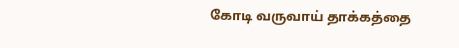கோடி வருவாய் தாக்கத்தை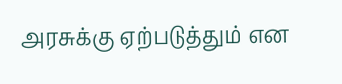அரசுக்கு ஏற்படுத்தும் என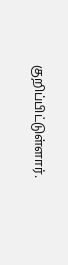குறிப்பிட்டுள்ளார்.